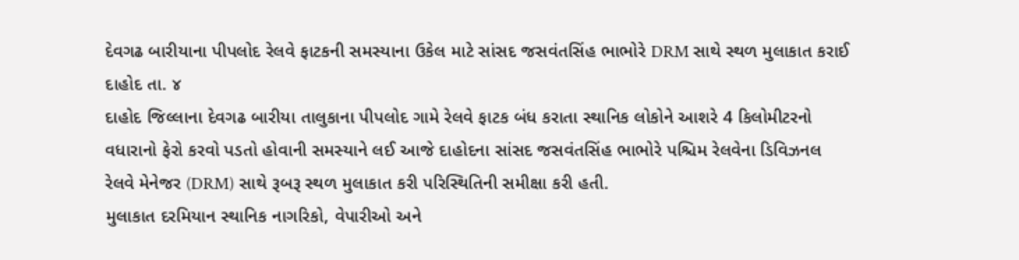દેવગઢ બારીયાના પીપલોદ રેલવે ફાટકની સમસ્યાના ઉકેલ માટે સાંસદ જસવંતસિંહ ભાભોરે DRM સાથે સ્થળ મુલાકાત કરાઈ
દાહોદ તા. ૪
દાહોદ જિલ્લાના દેવગઢ બારીયા તાલુકાના પીપલોદ ગામે રેલવે ફાટક બંધ કરાતા સ્થાનિક લોકોને આશરે 4 કિલોમીટરનો વધારાનો ફેરો કરવો પડતો હોવાની સમસ્યાને લઈ આજે દાહોદના સાંસદ જસવંતસિંહ ભાભોરે પશ્ચિમ રેલવેના ડિવિઝનલ રેલવે મેનેજર (DRM) સાથે રૂબરૂ સ્થળ મુલાકાત કરી પરિસ્થિતિની સમીક્ષા કરી હતી.
મુલાકાત દરમિયાન સ્થાનિક નાગરિકો, વેપારીઓ અને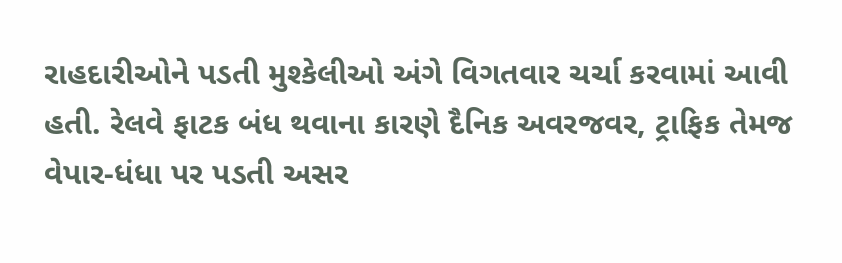રાહદારીઓને પડતી મુશ્કેલીઓ અંગે વિગતવાર ચર્ચા કરવામાં આવી હતી. રેલવે ફાટક બંધ થવાના કારણે દૈનિક અવરજવર, ટ્રાફિક તેમજ વેપાર-ધંધા પર પડતી અસર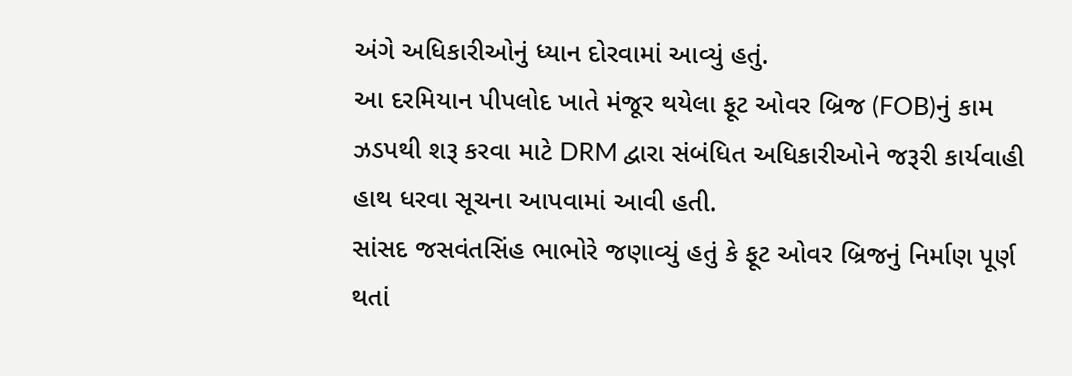અંગે અધિકારીઓનું ધ્યાન દોરવામાં આવ્યું હતું.
આ દરમિયાન પીપલોદ ખાતે મંજૂર થયેલા ફૂટ ઓવર બ્રિજ (FOB)નું કામ ઝડપથી શરૂ કરવા માટે DRM દ્વારા સંબંધિત અધિકારીઓને જરૂરી કાર્યવાહી હાથ ધરવા સૂચના આપવામાં આવી હતી.
સાંસદ જસવંતસિંહ ભાભોરે જણાવ્યું હતું કે ફૂટ ઓવર બ્રિજનું નિર્માણ પૂર્ણ થતાં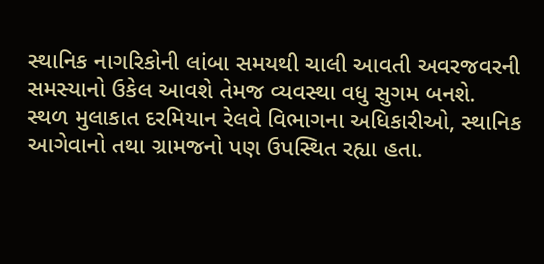સ્થાનિક નાગરિકોની લાંબા સમયથી ચાલી આવતી અવરજવરની સમસ્યાનો ઉકેલ આવશે તેમજ વ્યવસ્થા વધુ સુગમ બનશે.
સ્થળ મુલાકાત દરમિયાન રેલવે વિભાગના અધિકારીઓ, સ્થાનિક આગેવાનો તથા ગ્રામજનો પણ ઉપસ્થિત રહ્યા હતા.